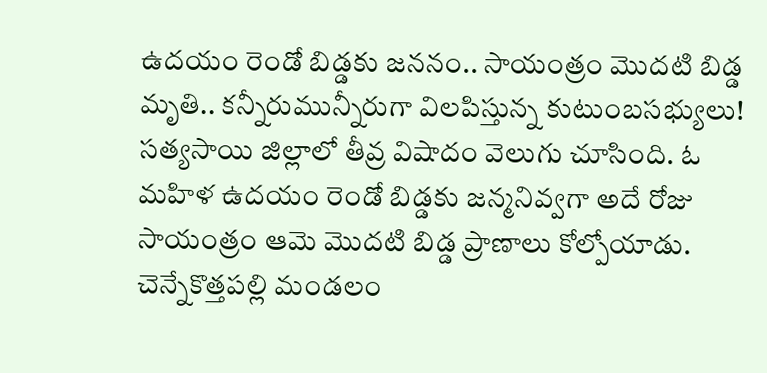ఉదయం రెండో బిడ్డకు జననం.. సాయంత్రం మొదటి బిడ్డ మృతి.. కన్నీరుమున్నీరుగా విలపిస్తున్న కుటుంబసభ్యులు!
సత్యసాయి జిల్లాలో తీవ్ర విషాదం వెలుగు చూసింది. ఓ మహిళ ఉదయం రెండో బిడ్డకు జన్మనివ్వగా అదే రోజు సాయంత్రం ఆమె మొదటి బిడ్డ ప్రాణాలు కోల్పోయాడు. చెన్నేకొత్తపల్లి మండలం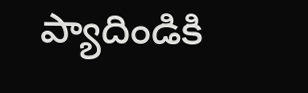ప్యాదిండికి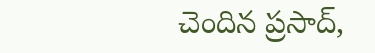చెందిన ప్రసాద్,